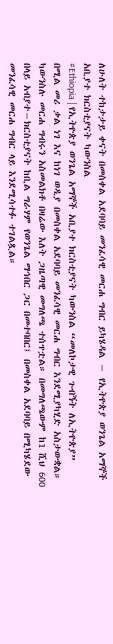ለሁለት ተከታታይ ቀናት በመስቀል አደባባይ መንፈሳዊ መርሐ ግብር ይካሄዳል − የኢትዮጵያ ወንጌል አማኞች አቢያተ ክርስቲያናት ካውንስል
#Ethiopia | የኢትዮጵያ ወንጌል አማኞች አቢያተ ክርስቲያናት ካውንስል “መለኮታዊ ጉብኝት ለኢትዮጵያ” በሚል መሪ ቃል ነገ እና ከነገ ወዲያ በመስቀል አደባባይ መንፈሳዊ መርሐ ግብር እንደሚያካሂድ አስታውቋል።
ካውንስሉ መርሐ ግብሩን አስመልክቶ በዛሬው እለት ጋዜጣዊ መግለጫ ተሰጥቷል። በመግለጫውም ከ1 ሺህ 600 በላይ አብያተ−ክርስቲያናት ከቢል ግራሃም የወንጌል ማኅበር ጋር በመተባበር፤ በመስቀል አደባባይ በሚካሄደው መንፈሳዊ መርሐ ግብር ላይ እንደሚሳተፉ ተገልጿል።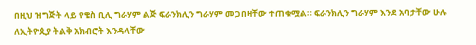በዚህ ዝግጅት ላይ የቄስ ቢሊ ግራሃም ልጅ ፍራንክሊን ግራሃም መጋበዛቸው ተጠቁሟል። ፍራንክሊን ግራሃም እንደ አባታቸው ሁሉ ለኢትዮጲያ ትልቅ አክብሮት እንዳላቸው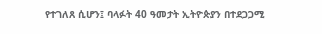የተገለጸ ሲሆን፤ ባላፉት 40 ዓመታት ኢትዮጵያን በተደጋጋሚ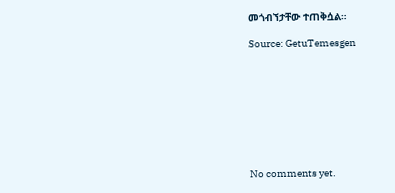መጎብኘታቸው ተጠቅሷል።

Source: GetuTemesgen









No comments yet.